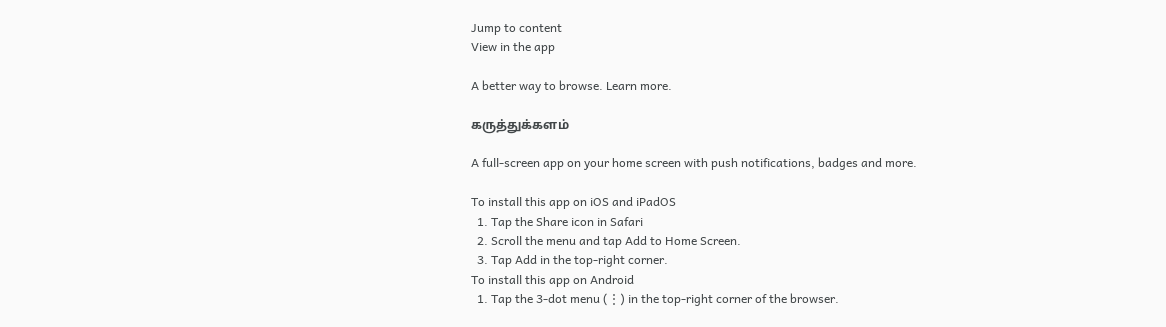Jump to content
View in the app

A better way to browse. Learn more.

கருத்துக்களம்

A full-screen app on your home screen with push notifications, badges and more.

To install this app on iOS and iPadOS
  1. Tap the Share icon in Safari
  2. Scroll the menu and tap Add to Home Screen.
  3. Tap Add in the top-right corner.
To install this app on Android
  1. Tap the 3-dot menu (⋮) in the top-right corner of the browser.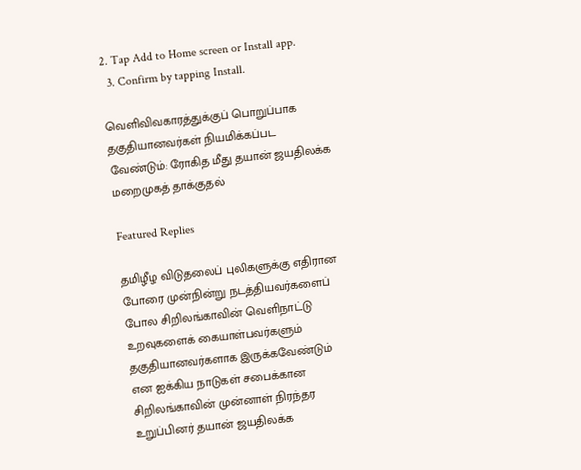2. Tap Add to Home screen or Install app.
  3. Confirm by tapping Install.

வெளிவிவகாரத்துக்குப் பொறுப்பாக தகுதியானவர்கள் நியமிக்கப்பட வேண்டும்: ரோகித மீது தயான் ஜயதிலக்க மறைமுகத் தாக்குதல்

Featured Replies

தமிழீழ விடுதலைப் புலிகளுக்கு எதிரான போரை முன்நின்று நடத்தியவர்களைப் போல சிறிலங்காவின் வெளிநாட்டு உறவுகளைக் கையாள்பவர்களும் தகுதியானவர்களாக இருக்கவேண்டும் என ஐக்கிய நாடுகள் சபைக்கான சிறிலங்காவின் முன்னாள் நிரந்தர உறுப்பினர் தயான் ஜயதிலக்க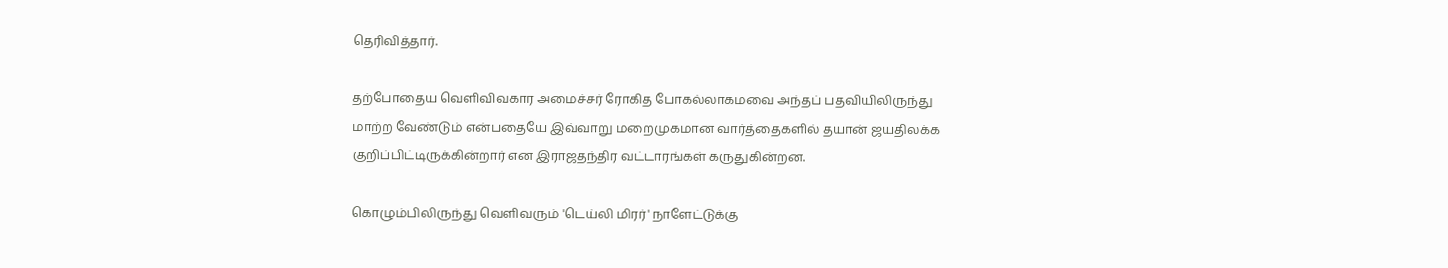தெரிவித்தார்.

தற்போதைய வெளிவிவகார அமைச்சர் ரோகித போகல்லாகமவை அந்தப் பதவியிலிருந்து மாற்ற வேண்டும் என்பதையே இவ்வாறு மறைமுகமான வார்த்தைகளில் தயான் ஜயதிலக்க குறிப்பிட்டிருக்கின்றார் என இராஜதந்திர வட்டாரங்கள் கருதுகின்றன.

கொழும்பிலிருந்து வெளிவரும் 'டெய்லி மிரர்' நாளேட்டுக்கு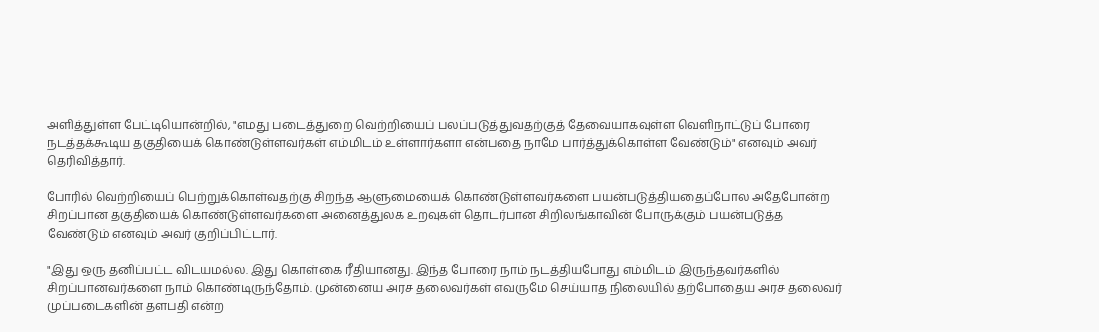அளித்துள்ள பேட்டியொன்றில், "எமது படைத்துறை வெற்றியைப் பலப்படுத்துவதற்குத் தேவையாகவுள்ள வெளிநாட்டுப் போரை நடத்தக்கூடிய தகுதியைக் கொண்டுள்ளவர்கள் எம்மிடம் உள்ளார்களா என்பதை நாமே பார்த்துக்கொள்ள வேண்டும்" எனவும் அவர் தெரிவித்தார்.

போரில் வெற்றியைப் பெற்றுக்கொள்வதற்கு சிறந்த ஆளுமையைக் கொண்டுள்ளவர்களை பயன்படுத்தியதைப்போல அதேபோன்ற சிறப்பான தகுதியைக் கொண்டுள்ளவர்களை அனைத்துலக உறவுகள் தொடர்பான சிறிலங்காவின் போருக்கும் பயன்படுத்த வேண்டும் எனவும் அவர் குறிப்பிட்டார்.

"இது ஒரு தனிப்பட்ட விடயமல்ல. இது கொள்கை ரீதியானது. இந்த போரை நாம் நடத்தியபோது எம்மிடம் இருந்தவர்களில் சிறப்பானவர்களை நாம் கொண்டிருந்தோம். முன்னைய அரச தலைவர்கள் எவருமே செய்யாத நிலையில் தற்போதைய அரச தலைவர் முப்படைகளின் தளபதி என்ற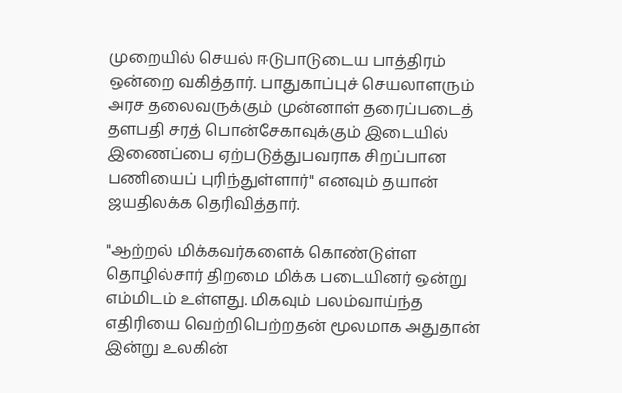முறையில் செயல் ஈடுபாடுடைய பாத்திரம் ஒன்றை வகித்தார். பாதுகாப்புச் செயலாளரும் அரச தலைவருக்கும் முன்னாள் தரைப்படைத் தளபதி சரத் பொன்சேகாவுக்கும் இடையில் இணைப்பை ஏற்படுத்துபவராக சிறப்பான பணியைப் புரிந்துள்ளார்" எனவும் தயான் ஜயதிலக்க தெரிவித்தார்.

"ஆற்றல் மிக்கவர்களைக் கொண்டுள்ள தொழில்சார் திறமை மிக்க படையினர் ஒன்று எம்மிடம் உள்ளது. மிகவும் பலம்வாய்ந்த எதிரியை வெற்றிபெற்றதன் மூலமாக அதுதான் இன்று உலகின்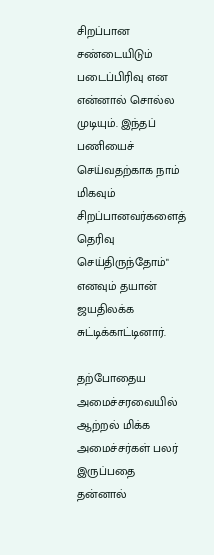சிறப்பான சண்டையிடும் படைப்பிரிவு என என்னால் சொல்ல முடியும். இந்தப் பணியைச் செய்வதற்காக நாம் மிகவும் சிறப்பானவர்களைத் தெரிவு செய்திருந்தோம்" எனவும் தயான் ஜயதிலக்க சுட்டிக்காட்டினார்.

தற்போதைய அமைச்சரவையில் ஆற்றல் மிக்க அமைச்சர்கள் பலர் இருப்பதை தன்னால்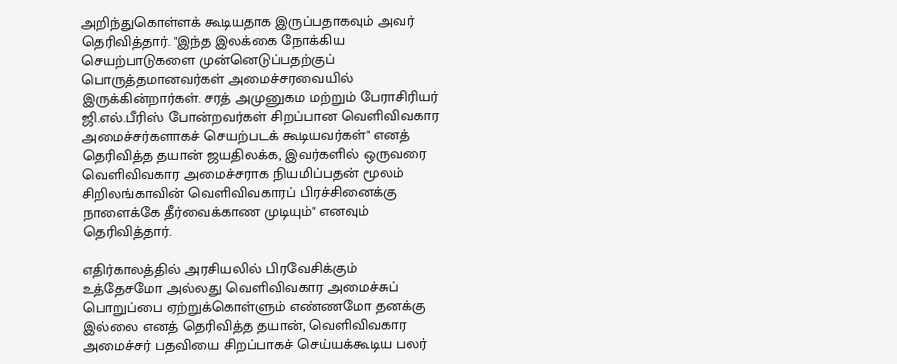அறிந்துகொள்ளக் கூடியதாக இருப்பதாகவும் அவர் தெரிவித்தார். "இந்த இலக்கை நோக்கிய செயற்பாடுகளை முன்னெடுப்பதற்குப் பொருத்தமானவர்கள் அமைச்சரவையில் இருக்கின்றார்கள். சரத் அமுனுகம மற்றும் பேராசிரியர் ஜி.எல்.பீரிஸ் போன்றவர்கள் சிறப்பான வெளிவிவகார அமைச்சர்களாகச் செயற்படக் கூடியவர்கள்" எனத் தெரிவித்த தயான் ஜயதிலக்க, இவர்களில் ஒருவரை வெளிவிவகார அமைச்சராக நியமிப்பதன் மூலம் சிறிலங்காவின் வெளிவிவகாரப் பிரச்சினைக்கு நாளைக்கே தீர்வைக்காண முடியும்" எனவும் தெரிவித்தார்.

எதிர்காலத்தில் அரசியலில் பிரவேசிக்கும் உத்தேசமோ அல்லது வெளிவிவகார அமைச்சுப் பொறுப்பை ஏற்றுக்கொள்ளும் எண்ணமோ தனக்கு இல்லை எனத் தெரிவித்த தயான், வெளிவிவகார அமைச்சர் பதவியை சிறப்பாகச் செய்யக்கூடிய பலர்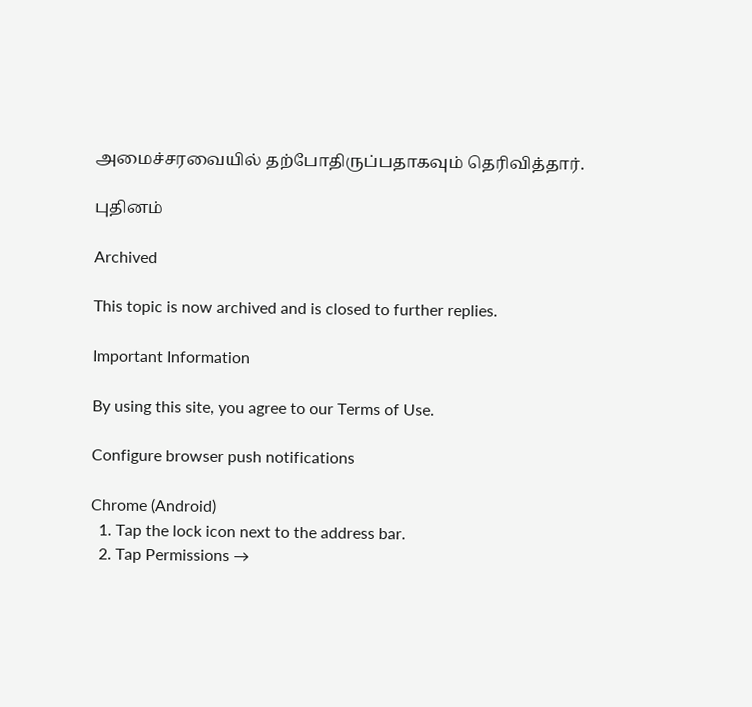அமைச்சரவையில் தற்போதிருப்பதாகவும் தெரிவித்தார்.

புதினம்

Archived

This topic is now archived and is closed to further replies.

Important Information

By using this site, you agree to our Terms of Use.

Configure browser push notifications

Chrome (Android)
  1. Tap the lock icon next to the address bar.
  2. Tap Permissions →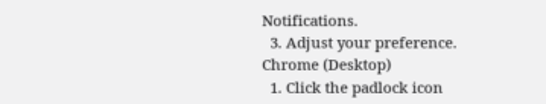Notifications.
  3. Adjust your preference.
Chrome (Desktop)
  1. Click the padlock icon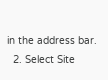in the address bar.
  2. Select Site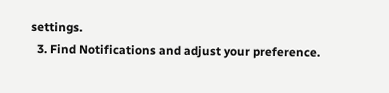settings.
  3. Find Notifications and adjust your preference.